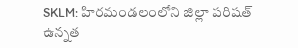SKLM: హిరమండలంలోని జిల్లా పరిషత్ ఉన్నత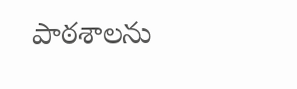పాఠశాలను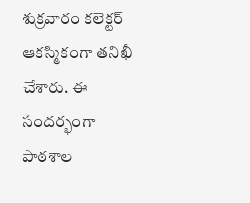శుక్రవారం కలెక్టర్ ఆకస్మికంగా తనిఖీ చేశారు. ఈ సందర్భంగా పాఠశాల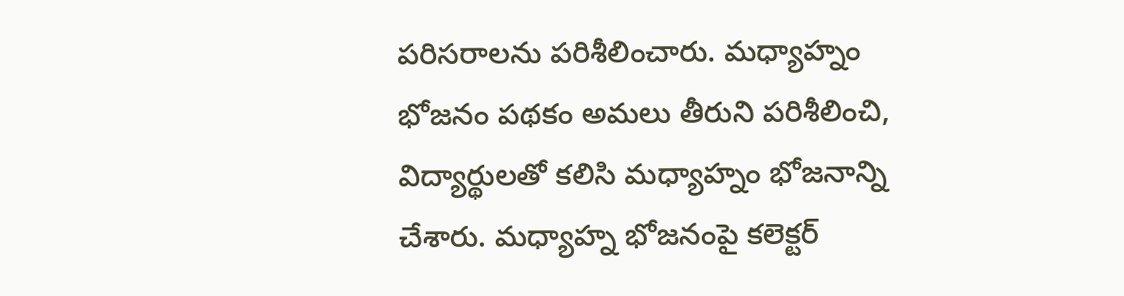పరిసరాలను పరిశీలించారు. మధ్యాహ్నం భోజనం పథకం అమలు తీరుని పరిశీలించి, విద్యార్థులతో కలిసి మధ్యాహ్నం భోజనాన్ని చేశారు. మధ్యాహ్న భోజనంపై కలెక్టర్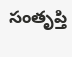సంతృప్తి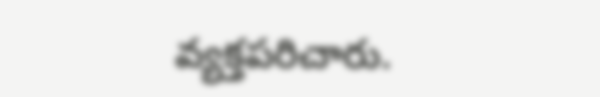వ్యక్తపరిచారు.